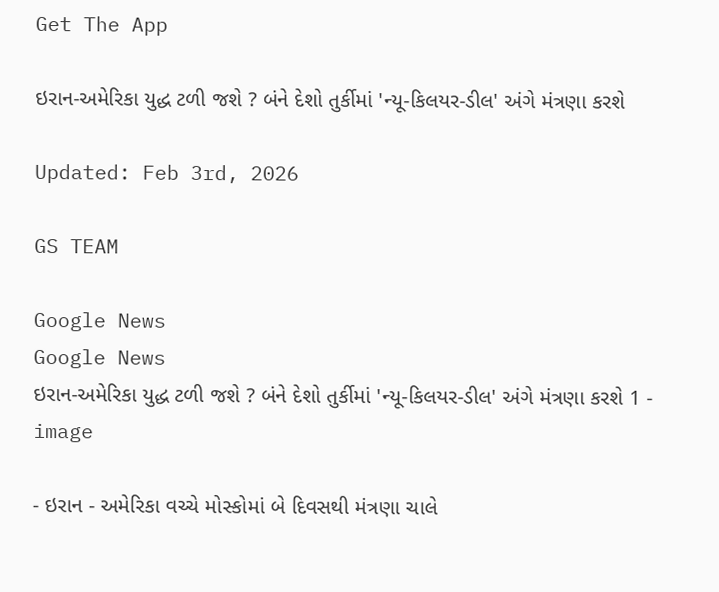Get The App

ઇરાન-અમેરિકા યુદ્ધ ટળી જશે ? બંને દેશો તુર્કીમાં 'ન્યૂ-કિલયર-ડીલ' અંગે મંત્રણા કરશે

Updated: Feb 3rd, 2026

GS TEAM

Google News
Google News
ઇરાન-અમેરિકા યુદ્ધ ટળી જશે ? બંને દેશો તુર્કીમાં 'ન્યૂ-કિલયર-ડીલ' અંગે મંત્રણા કરશે 1 - image

- ઇરાન - અમેરિકા વચ્ચે મોસ્કોમાં બે દિવસથી મંત્રણા ચાલે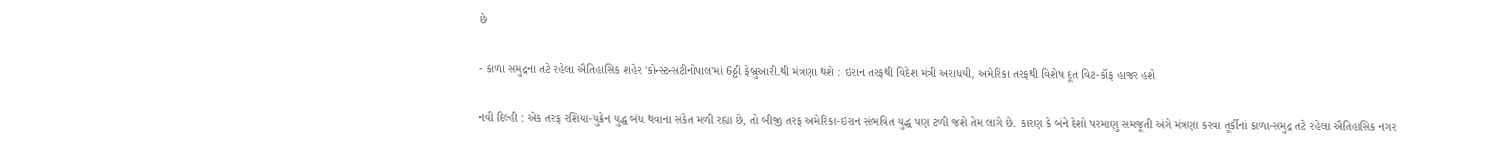છે

- કાળા સમુદ્રના તટે રહેલા ઐતિહાસિક શહેર 'કોન્સ્ટન્સટીનોપાલ'માં 6ઠ્ઠી ફેબ્રુઆરી.થી મંત્રણા થશે : ઇરાન તરફથી વિદેશ મંત્રી અરાધયી, અમેરિકા તરફથી વિશેષ દૂત વિટ-કૉફ હાજર હશે

નવી દિલ્હી : એક તરફ રશિયા-યુક્રેન યુદ્ધ બંધ થવાના સંકેત મળી રહ્યા છે, તો બીજી તરફ અમેરિકા-ઇરાન સંભવિત યુદ્ધ પણ ટળી જશે તેમ લાગે છે. કારણ કે બંને દેશો પરમાણુ સમજૂતી અંગે મંત્રણા કરવા તૂર્કીનાં કાળા-સમુદ્ર તટે રહેલા ઐતિહાસિક નગર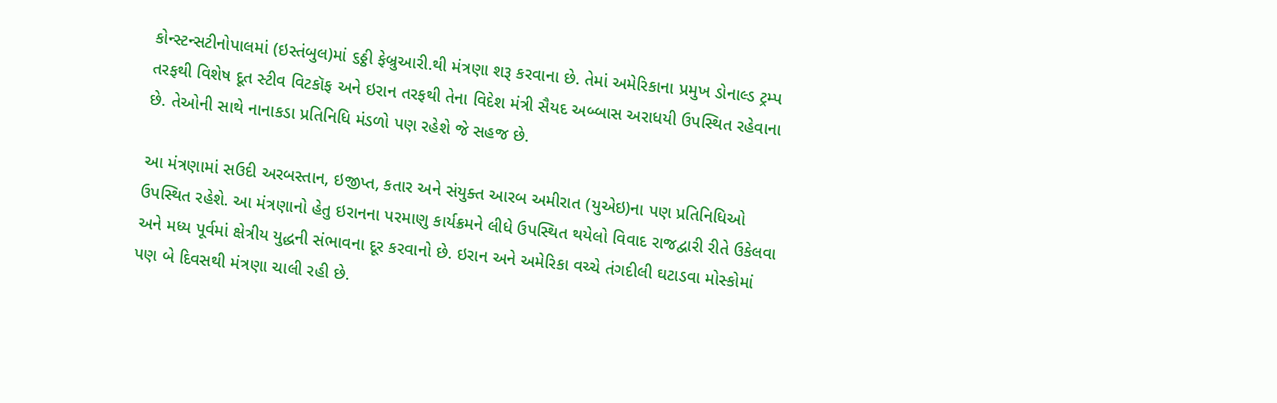કોન્સ્ટન્સટીનોપાલમાં (ઇસ્તંબુલ)માં ૬ઠ્ઠી ફેબ્રુઆરી.થી મંત્રણા શરૂ કરવાના છે. તેમાં અમેરિકાના પ્રમુખ ડોનાલ્ડ ટ્રમ્પ તરફથી વિશેષ દૂત સ્ટીવ વિટકૉફ અને ઇરાન તરફથી તેના વિદેશ મંત્રી સૈયદ અબ્બાસ અરાધયી ઉપસ્થિત રહેવાના છે. તેઓની સાથે નાનાકડા પ્રતિનિધિ મંડળો પણ રહેશે જે સહજ છે.

આ મંત્રણામાં સઉદી અરબસ્તાન, ઇજીપ્ત, કતાર અને સંયુક્ત આરબ અમીરાત (યુએઇ)ના પણ પ્રતિનિધિઓ ઉપસ્થિત રહેશે. આ મંત્રણાનો હેતુ ઇરાનના પરમાણુ કાર્યક્રમને લીધે ઉપસ્થિત થયેલો વિવાદ રાજદ્વારી રીતે ઉકેલવા અને મધ્ય પૂર્વમાં ક્ષેત્રીય યુદ્ધની સંભાવના દૂર કરવાનો છે. ઇરાન અને અમેરિકા વચ્ચે તંગદીલી ઘટાડવા મોસ્કોમાં પણ બે દિવસથી મંત્રણા ચાલી રહી છે.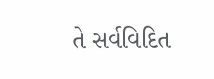તે સર્વવિદિત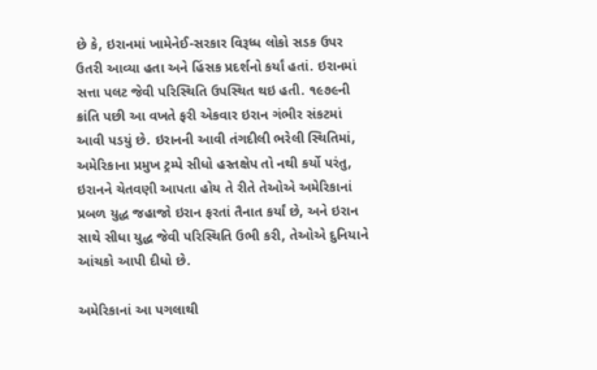છે કે, ઇરાનમાં ખામેનેઈ-સરકાર વિરૂધ્ધ લોકો સડક ઉપર ઉતરી આવ્યા હતા અને હિંસક પ્રદર્શનો કર્યાં હતાં. ઇરાનમાં સત્તા પલટ જેવી પરિસ્થિતિ ઉપસ્થિત થઇ હતી. ૧૯૭૯ની ક્રાંતિ પછી આ વખતે ફરી એકવાર ઇરાન ગંભીર સંકટમાં આવી પડયું છે. ઇરાનની આવી તંગદીલી ભરેલી સ્થિતિમાં, અમેરિકાના પ્રમુખ ટ્રમ્પે સીધો હસ્તક્ષેપ તો નથી કર્યો પરંતુ, ઇરાનને ચેતવણી આપતા હોય તે રીતે તેઓએ અમેરિકાનાં પ્રબળ યુદ્ધ જહાજો ઇરાન ફરતાં તૈનાત કર્યાં છે, અને ઇરાન સાથે સીધા યુદ્ધ જેવી પરિસ્થિતિ ઉભી કરી, તેઓએ દુનિયાને આંચકો આપી દીધો છે.

અમેરિકાનાં આ પગલાથી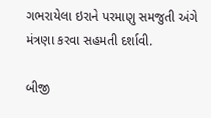ગભરાયેલા ઇરાને પરમાણુ સમજુતી અંગે મંત્રણા કરવા સહમતી દર્શાવી.

બીજી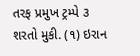તરફ પ્રમુખ ટ્રમ્પે ૩ શરતો મુકી. (૧) ઇરાન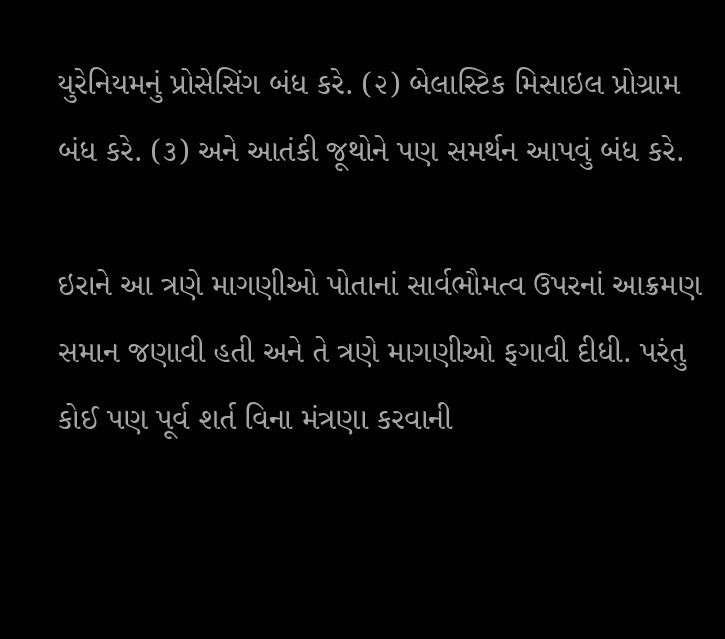યુરેનિયમનું પ્રોસેસિંગ બંધ કરે. (૨) બેલાસ્ટિક મિસાઇલ પ્રોગ્રામ બંધ કરે. (૩) અને આતંકી જૂથોને પણ સમર્થન આપવું બંધ કરે.

ઇરાને આ ત્રણે માગણીઓ પોતાનાં સાર્વભૌમત્વ ઉપરનાં આક્રમણ સમાન જણાવી હતી અને તે ત્રણે માગણીઓ ફગાવી દીધી. પરંતુ કોઈ પણ પૂર્વ શર્ત વિના મંત્રણા કરવાની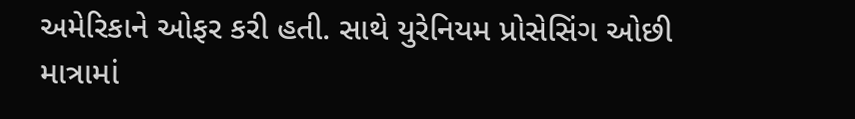અમેરિકાને ઓફર કરી હતી. સાથે યુરેનિયમ પ્રોસેસિંગ ઓછી માત્રામાં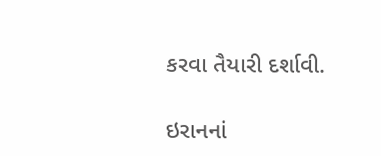કરવા તૈયારી દર્શાવી.

ઇરાનનાં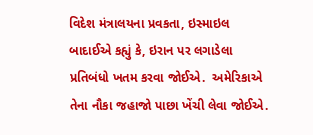વિદેશ મંત્રાલયના પ્રવકતા, ઇસ્માઇલ બાદાઈએ કહ્યું કે, ઇરાન પર લગાડેલા પ્રતિબંધો ખતમ કરવા જોઈએ.  અમેરિકાએ તેના નૌકા જહાજો પાછા ખેંચી લેવા જોઈએ.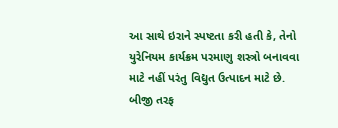આ સાથે ઇરાને સ્પષ્ટતા કરી હતી કે, તેનો યુરેનિયમ કાર્યક્રમ પરમાણુ શસ્ત્રો બનાવવા માટે નહીં પરંતુ વિદ્યુત ઉત્પાદન માટે છે. બીજી તરફ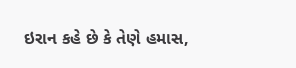ઇરાન કહે છે કે તેણે હમાસ,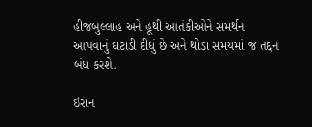હીજબુલ્લાહ અને હૂથી આતંકીઓને સમર્થન આપવાનું ઘટાડી દીધું છે અને થોડા સમયમાં જ તદ્દન બંધ કરશે.

ઇરાન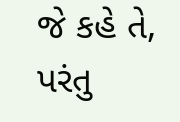જે કહે તે, પરંતુ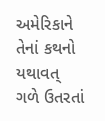અમેરિકાને તેનાં કથનો યથાવત્ ગળે ઉતરતાં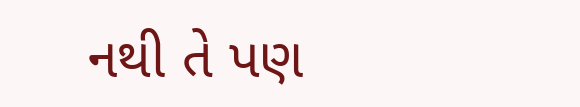નથી તે પણ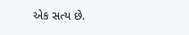એક સત્ય છે.